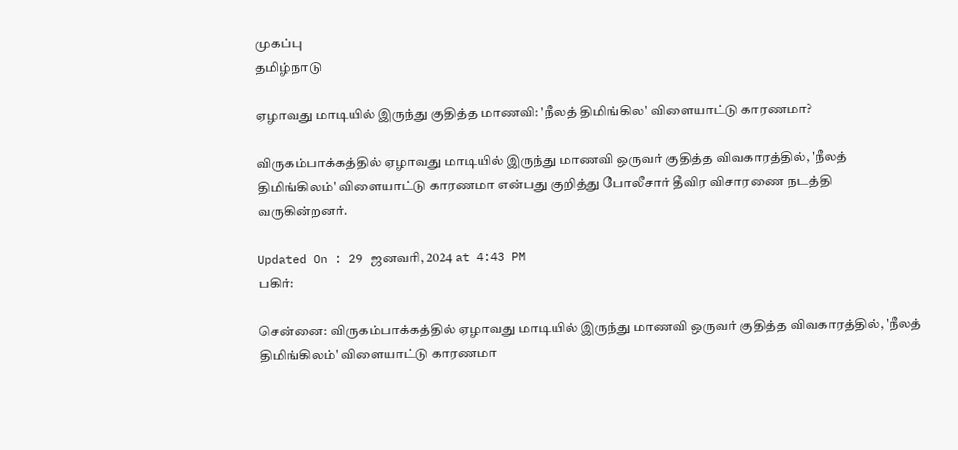முகப்பு
தமிழ்நாடு

ஏழாவது மாடியில் இருந்து குதித்த மாணவி: 'நீலத் திமிங்கில' விளையாட்டு காரணமா?

விருகம்பாக்கத்தில் ஏழாவது மாடியில் இருந்து மாணவி ஒருவர் குதித்த விவகாரத்தில், 'நீலத் திமிங்கிலம்' விளையாட்டு காரணமா என்பது குறித்து போலீசார் தீவிர விசாரணை நடத்தி வருகின்றனர்.

Updated On : 29 ஜனவரி, 2024 at 4:43 PM
பகிர்:

சென்னை: விருகம்பாக்கத்தில் ஏழாவது மாடியில் இருந்து மாணவி ஒருவர் குதித்த விவகாரத்தில், 'நீலத் திமிங்கிலம்' விளையாட்டு காரணமா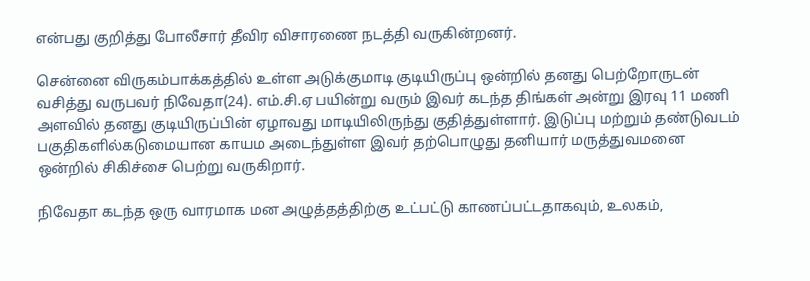என்பது குறித்து போலீசார் தீவிர விசாரணை நடத்தி வருகின்றனர்.

சென்னை விருகம்பாக்கத்தில் உள்ள அடுக்குமாடி குடியிருப்பு ஒன்றில் தனது பெற்றோருடன் வசித்து வருபவர் நிவேதா(24). எம்.சி.ஏ பயின்று வரும் இவர் கடந்த திங்கள் அன்று இரவு 11 மணி அளவில் தனது குடியிருப்பின் ஏழாவது மாடியிலிருந்து குதித்துள்ளார். இடுப்பு மற்றும் தண்டுவடம் பகுதிகளில்கடுமையான காயம அடைந்துள்ள இவர் தற்பொழுது தனியார் மருத்துவமனை ஒன்றில் சிகிச்சை பெற்று வருகிறார்.

நிவேதா கடந்த ஒரு வாரமாக மன அழுத்தத்திற்கு உட்பட்டு காணப்பட்டதாகவும், உலகம்,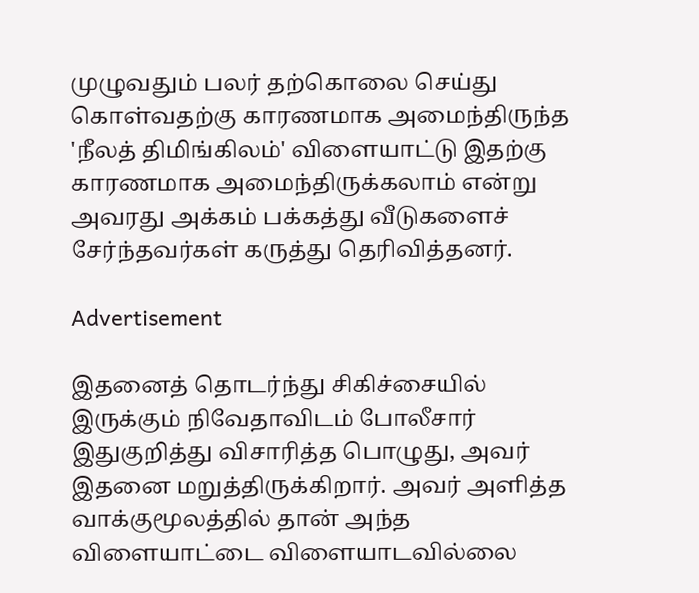முழுவதும் பலர் தற்கொலை செய்து கொள்வதற்கு காரணமாக அமைந்திருந்த 'நீலத் திமிங்கிலம்' விளையாட்டு இதற்கு காரணமாக அமைந்திருக்கலாம் என்று அவரது அக்கம் பக்கத்து வீடுகளைச் சேர்ந்தவர்கள் கருத்து தெரிவித்தனர்.

Advertisement

இதனைத் தொடர்ந்து சிகிச்சையில் இருக்கும் நிவேதாவிடம் போலீசார் இதுகுறித்து விசாரித்த பொழுது, அவர் இதனை மறுத்திருக்கிறார். அவர் அளித்த வாக்குமூலத்தில் தான் அந்த விளையாட்டை விளையாடவில்லை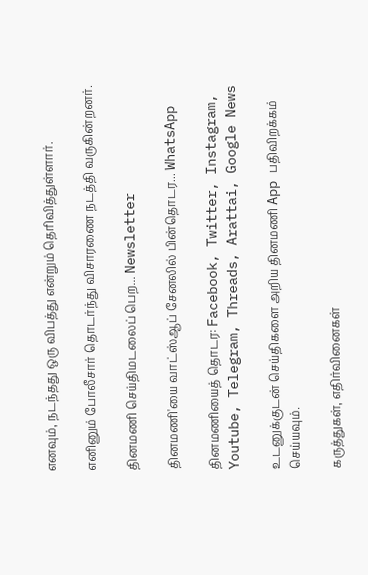எனவும், நடந்தது ஒரு விபத்து என்றும் தெரிவித்துள்ளார்.

எனினும் போலீசார் தொடர்ந்து விசாரணை நடத்தி வருகின்றனர்.

தினமணி செய்திமடலைப் பெற... Newsletter

தினமணி'யை வாட்ஸ்ஆப் சேனலில் பின்தொடர... WhatsApp

தினமணியைத் தொடர: Facebook, Twitter, Instagram, Youtube, Telegram, Threads, Arattai, Google News

உடனுக்குடன் செய்திகளை அறிய தினமணி App பதிவிறக்கம் செய்யவும்.

கருத்துகள், எதிர்வினைகள்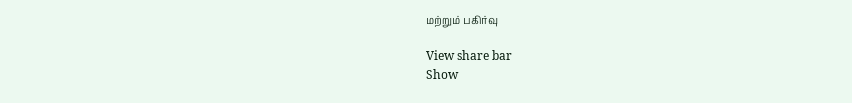மற்றும் பகிர்வு

View share bar
Show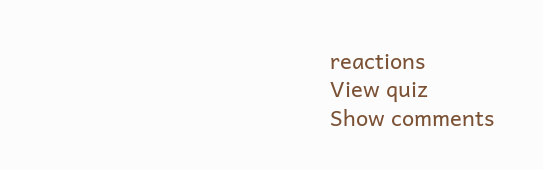reactions
View quiz
Show comments